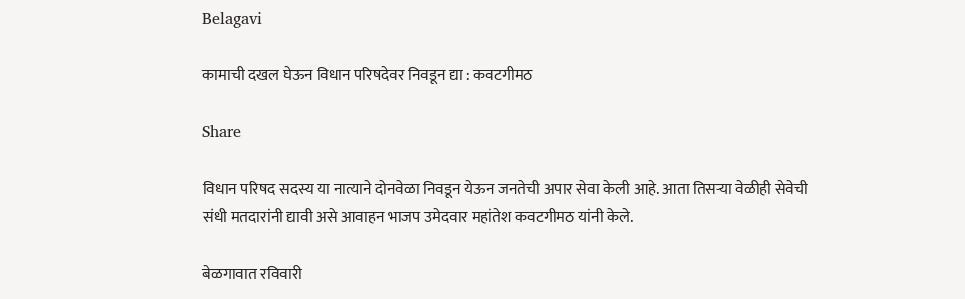Belagavi

कामाची दखल घेऊन विधान परिषदेवर निवडून द्या : कवटगीमठ

Share

विधान परिषद सदस्य या नात्याने दोनवेळा निवडून येऊन जनतेची अपार सेवा केली आहे. आता तिसऱ्या वेळीही सेवेची संधी मतदारांनी द्यावी असे आवाहन भाजप उमेदवार महांतेश कवटगीमठ यांनी केले.

बेळगावात रविवारी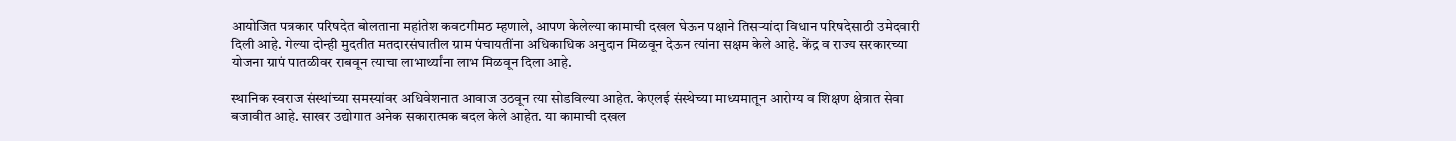आयोजित पत्रकार परिषदेत बोलताना महांतेश कवटगीमठ म्हणाले, आपण केलेल्या कामाची दखल घेऊन पक्षाने तिसऱ्यांदा विधान परिषदेसाठी उमेदवारी दिली आहे. गेल्या दोन्ही मुदतीत मतदारसंघातील ग्राम पंचायतींना अधिकाधिक अनुदान मिळवून देऊन त्यांना सक्षम केले आहे. केंद्र व राज्य सरकारच्या योजना ग्रापं पातळीवर राबवून त्याचा लाभार्थ्यांना लाभ मिळवून दिला आहे.

स्थानिक स्वराज संस्थांच्या समस्यांवर अधिवेशनात आवाज उठवून त्या सोडविल्या आहेत. केएलई संस्थेच्या माध्यमातून आरोग्य व शिक्षण क्षेत्रात सेवा बजावीत आहे. साखर उद्योगात अनेक सकारात्मक बदल केले आहेत. या कामाची दखल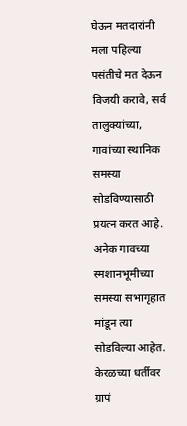घेऊन मतदारांनी मला पहिल्या पसंतीचे मत देऊन विजयी करावे, सर्व तालुक्यांच्या, गावांच्या स्थानिक समस्या सोडविण्यासाठी प्रयत्न करत आहे. अनेक गावच्या स्मशानभूमीच्या समस्या सभागृहात मांडून त्या सोडविल्या आहेत. केरळच्या धर्तीवर ग्रापं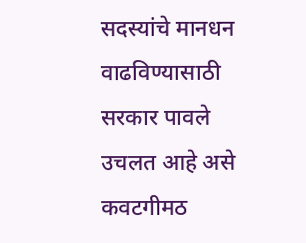सदस्यांचे मानधन वाढविण्यासाठी सरकार पावले उचलत आहे असे कवटगीमठ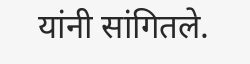यांनी सांगितले.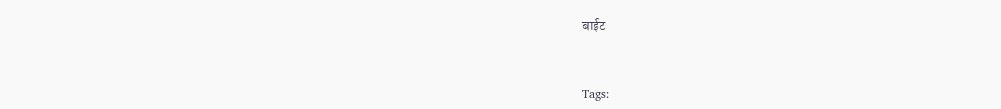बाईट



Tags: